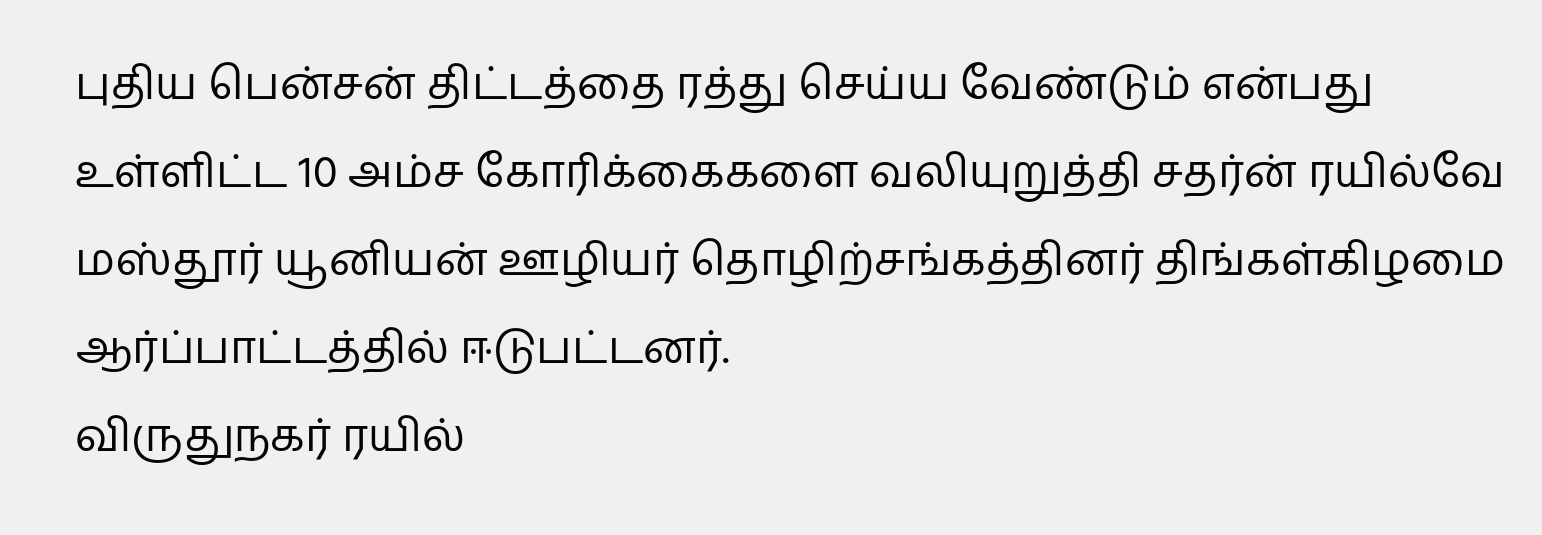புதிய பென்சன் திட்டத்தை ரத்து செய்ய வேண்டும் என்பது உள்ளிட்ட 10 அம்ச கோரிக்கைகளை வலியுறுத்தி சதர்ன் ரயில்வே மஸ்தூர் யூனியன் ஊழியர் தொழிற்சங்கத்தினர் திங்கள்கிழமை ஆர்ப்பாட்டத்தில் ஈடுபட்டனர்.
விருதுநகர் ரயில்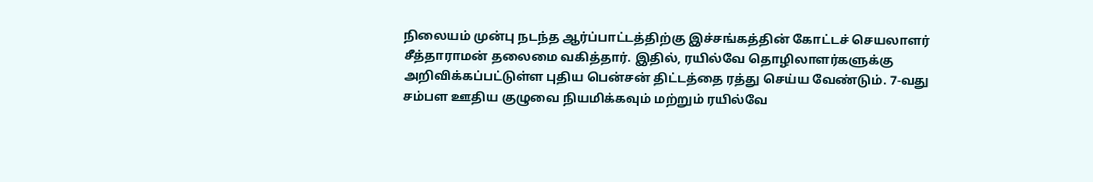நிலையம் முன்பு நடந்த ஆர்ப்பாட்டத்திற்கு இச்சங்கத்தின் கோட்டச் செயலாளர் சீத்தாராமன் தலைமை வகித்தார். இதில், ரயில்வே தொழிலாளர்களுக்கு அறிவிக்கப்பட்டுள்ள புதிய பென்சன் திட்டத்தை ரத்து செய்ய வேண்டும். 7-வது சம்பள ஊதிய குழுவை நியமிக்கவும் மற்றும் ரயில்வே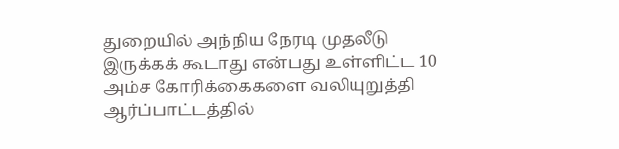துறையில் அந்நிய நேரடி முதலீடு இருக்கக் கூடாது என்பது உள்ளிட்ட 10 அம்ச கோரிக்கைகளை வலியுறுத்தி ஆர்ப்பாட்டத்தில்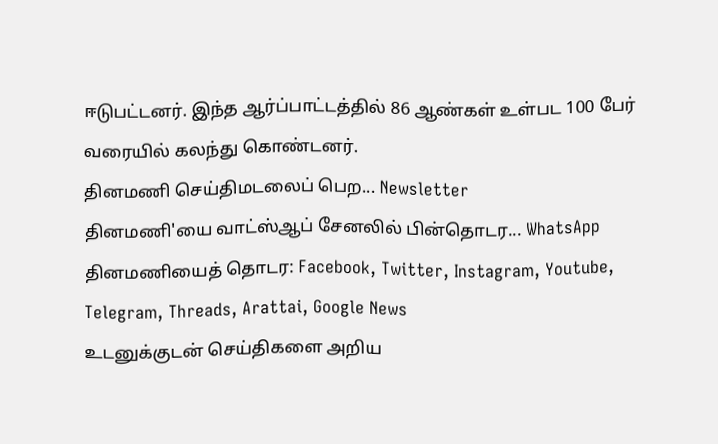ஈடுபட்டனர். இந்த ஆர்ப்பாட்டத்தில் 86 ஆண்கள் உள்பட 100 பேர் வரையில் கலந்து கொண்டனர்.
தினமணி செய்திமடலைப் பெற... Newsletter
தினமணி'யை வாட்ஸ்ஆப் சேனலில் பின்தொடர... WhatsApp
தினமணியைத் தொடர: Facebook, Twitter, Instagram, Youtube, Telegram, Threads, Arattai, Google News
உடனுக்குடன் செய்திகளை அறிய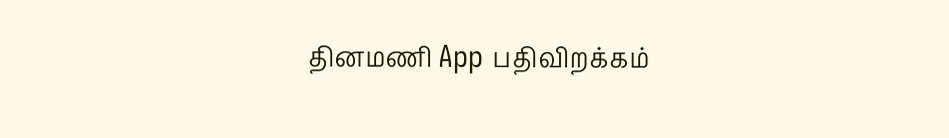தினமணி App பதிவிறக்கம்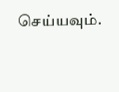செய்யவும்.